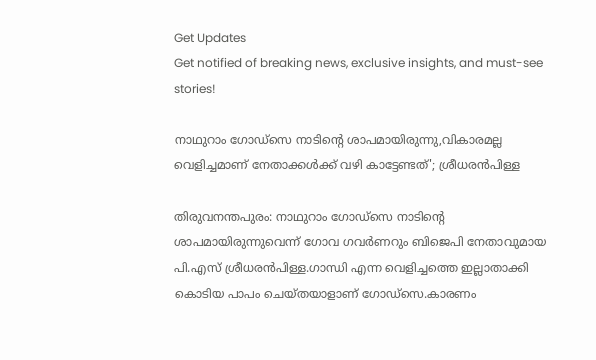Get Updates
Get notified of breaking news, exclusive insights, and must-see stories!

നാഥുറാം ഗോഡ്സെ നാടിന്റെ ശാപമായിരുന്നു,വികാരമല്ല വെളിച്ചമാണ് നേതാക്കൾക്ക് വഴി കാട്ടേണ്ടത്'; ശ്രീധരൻപിള്ള

തിരുവനന്തപുരം: നാഥുറാം ഗോഡ്സെ നാടിന്റെ ശാപമായിരുന്നുവെന്ന് ഗോവ ഗവര്‍ണറും ബിജെപി നേതാവുമായ പി.എസ് ശ്രീധരന്‍പിള്ള.ഗാന്ധി എന്ന വെളിച്ചത്തെ ഇല്ലാതാക്കി കൊടിയ പാപം ചെയ്തയാളാണ് ഗോഡ്സെ.കാരണം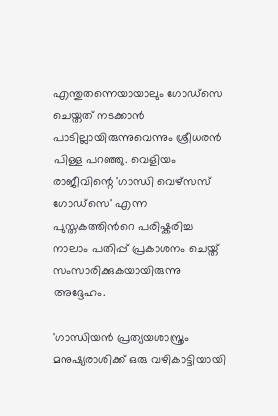എന്തുതന്നെയായാലും ഗോഡ്‌സെ ചെയ്തത് നടക്കാൻ പാടില്ലായിരുന്നുവെന്നും ശ്രീധരൻ പിള്ള പറഞ്ഞു. വെളിയം രാജീവിന്റെ 'ഗാന്ധി വെഴ്സസ് ഗോഡ്സെ' എന്ന പുസ്തകത്തിന്‍റെ പരിഷ്കരിച്ച നാലാം പതിപ്പ് പ്രകാശനം ചെയ്ത് സംസാരിക്കുകയായിരുന്നു അദ്ദേഹം.

'ഗാന്ധിയൻ പ്രത്യയശാസ്ത്രം മനുഷ്യരാശിക്ക് ഒരു വഴികാട്ടിയായി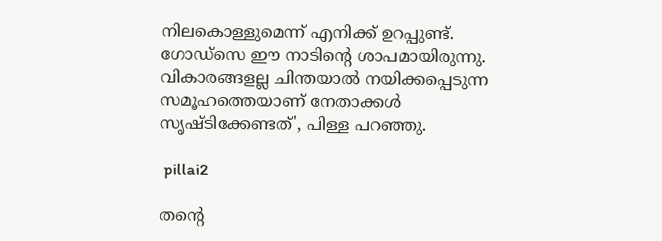നിലകൊള്ളുമെന്ന് എനിക്ക് ഉറപ്പുണ്ട്. ഗോഡ്‌സെ ഈ നാടിന്റെ ശാപമായിരുന്നു. വികാരങ്ങളല്ല ചിന്തയാൽ നയിക്കപ്പെടുന്ന സമൂഹത്തെയാണ് നേതാക്കൾ സൃഷ്ടിക്കേണ്ടത്', പിള്ള പറഞ്ഞു.

 pillai2

തന്റെ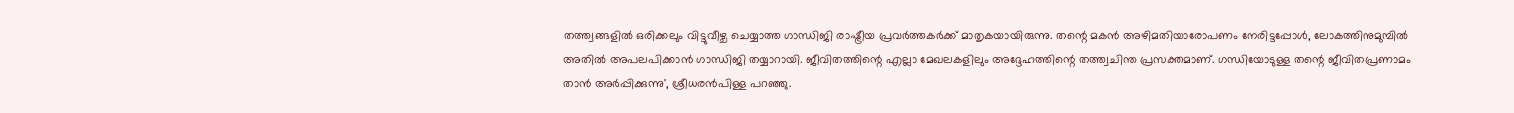തത്ത്വങ്ങളിൽ ഒരിക്കലും വിട്ടുവീഴ്ച ചെയ്യാത്ത ഗാന്ധിജി രാഷ്ട്രീയ പ്രവർത്തകർക്ക് മാതൃകയായിരുന്നു. തന്റെ മകൻ അഴിമതിയാരോപണം നേരിട്ടപ്പോൾ, ലോകത്തിനുമുമ്പിൽ അതിൽ അപലപിക്കാൻ ഗാന്ധിജി തയ്യാറായി. ജീവിതത്തിന്റെ എല്ലാ മേഖലകളിലും അദ്ദേഹത്തിന്റെ തത്ത്വചിന്ത പ്രസക്തമാണ്. ഗന്ധിയോടുള്ള തന്റെ ജീവിതപ്രണാമം താന്‍ അര്‍പ്പിക്കുന്നു', ശ്രീധരൻപിള്ള പറഞ്ഞു.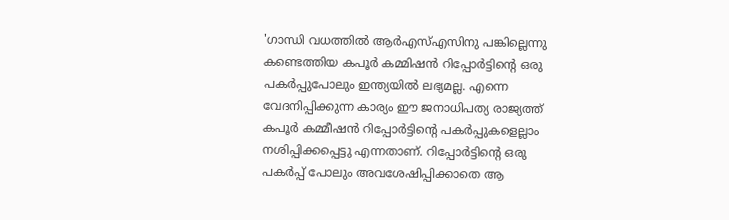'ഗാന്ധി വധത്തിൽ ആർഎസ്എസിനു പങ്കില്ലെന്നു കണ്ടെത്തിയ കപൂർ കമ്മിഷൻ റിപ്പോർട്ടിന്റെ ഒരു പകർപ്പുപോലും ഇന്ത്യയിൽ ലഭ്യമല്ല. എന്നെ വേദനിപ്പിക്കുന്ന കാര്യം ഈ ജനാധിപത്യ രാജ്യത്ത് കപൂർ കമ്മീഷൻ റിപ്പോർട്ടിന്റെ പകർപ്പുകളെല്ലാം നശിപ്പിക്കപ്പെട്ടു എന്നതാണ്. റിപ്പോർട്ടിന്റെ ഒരു പകർപ്പ് പോലും അവശേഷിപ്പിക്കാതെ ആ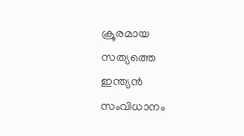ക്രൂരമായ സത്യത്തെ ഇന്ത്യൻ സംവിധാനം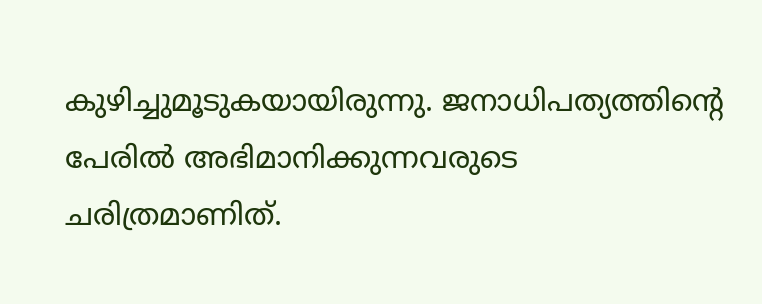കുഴിച്ചുമൂടുകയായിരുന്നു. ജനാധിപത്യത്തിന്റെ പേരിൽ അഭിമാനിക്കുന്നവരുടെ ചരിത്രമാണിത്.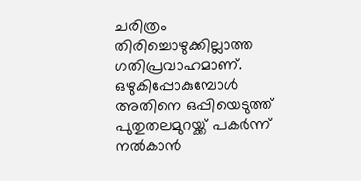ചരിത്രം തിരിച്ചൊഴുക്കില്ലാത്ത ഗതിപ്രവാഹമാണ്. ഒഴുകിപ്പോകുമ്പോള്‍ അതിനെ ഒപ്പിയെടുത്ത് പുതുതലമുറയ്ക്ക് പകര്‍ന്ന് നല്‍കാന്‍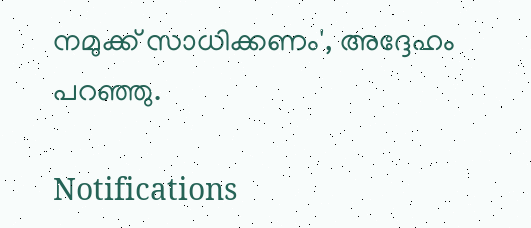നമുക്ക് സാധിക്കണം', അദ്ദേഹം പറഞ്ഞു.

Notifications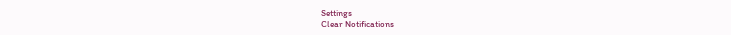Settings
Clear Notifications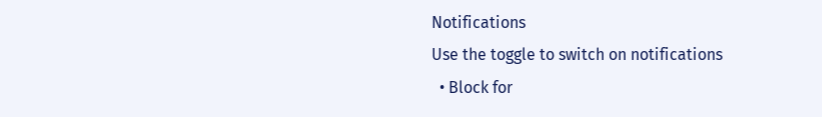Notifications
Use the toggle to switch on notifications
  • Block for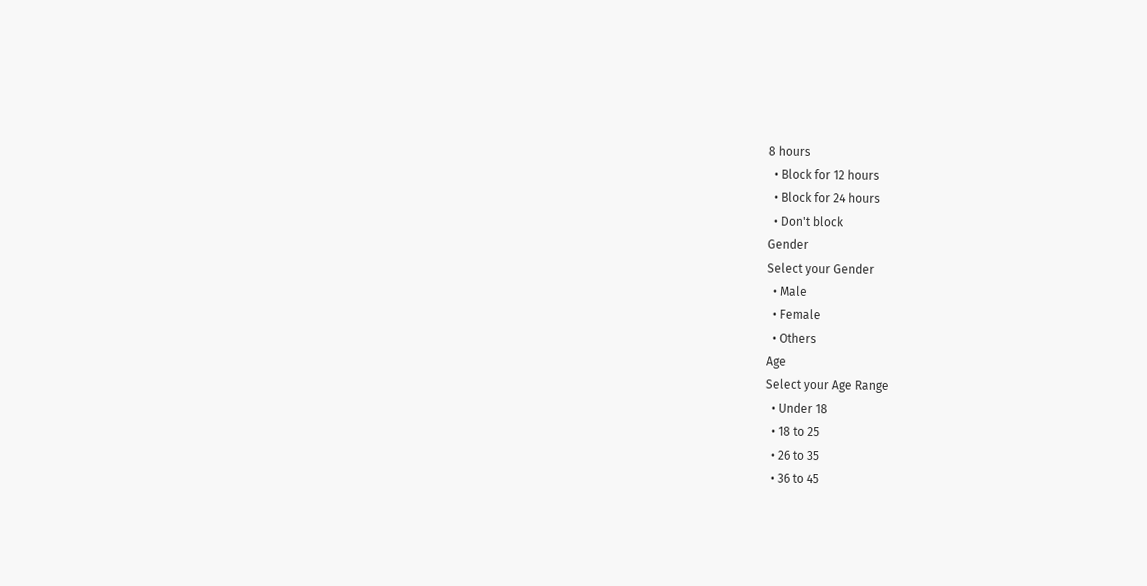8 hours
  • Block for 12 hours
  • Block for 24 hours
  • Don't block
Gender
Select your Gender
  • Male
  • Female
  • Others
Age
Select your Age Range
  • Under 18
  • 18 to 25
  • 26 to 35
  • 36 to 45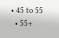• 45 to 55
  • 55+